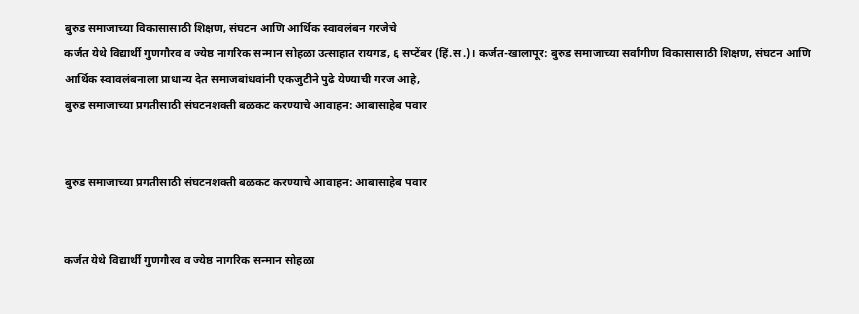बुरुड समाजाच्या विकासासाठी शिक्षण, संघटन आणि आर्थिक स्वावलंबन गरजेचे
कर्जत येथे विद्यार्थी गुणगौरव व ज्येष्ठ नागरिक सन्मान सोहळा उत्साहात रायगड, ६ सप्टेंबर (हिं.स.)। कर्जत-खालापूर: बुरुड समाजाच्या सर्वांगीण विकासासाठी शिक्षण, संघटन आणि आर्थिक स्वावलंबनाला प्राधान्य देत समाजबांधवांनी एकजुटीने पुढे येण्याची गरज आहे,
बुरुड समाजाच्या प्रगतीसाठी संघटनशक्ती बळकट करण्याचे आवाहन: आबासाहेब पवार


बुरुड समाजाच्या प्रगतीसाठी संघटनशक्ती बळकट करण्याचे आवाहन: आबासाहेब पवार


कर्जत येथे विद्यार्थी गुणगौरव व ज्येष्ठ नागरिक सन्मान सोहळा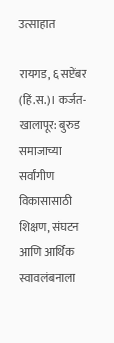उत्साहात

रायगड, ६ सप्टेंबर (हिं.स.)। कर्जत-खालापूर: बुरुड समाजाच्या सर्वांगीण विकासासाठी शिक्षण, संघटन आणि आर्थिक स्वावलंबनाला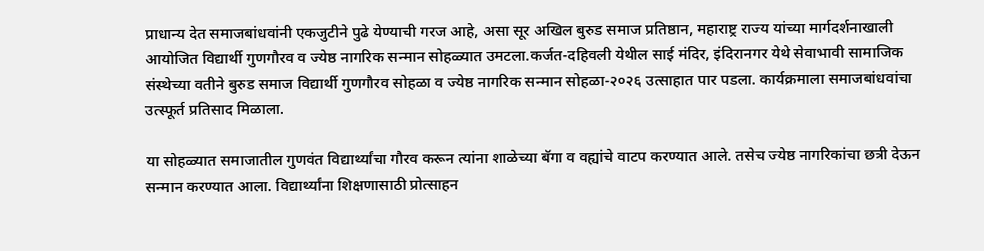प्राधान्य देत समाजबांधवांनी एकजुटीने पुढे येण्याची गरज आहे, असा सूर अखिल बुरुड समाज प्रतिष्ठान, महाराष्ट्र राज्य यांच्या मार्गदर्शनाखाली आयोजित विद्यार्थी गुणगौरव व ज्येष्ठ नागरिक सन्मान सोहळ्यात उमटला.कर्जत-दहिवली येथील साई मंदिर, इंदिरानगर येथे सेवाभावी सामाजिक संस्थेच्या वतीने बुरुड समाज विद्यार्थी गुणगौरव सोहळा व ज्येष्ठ नागरिक सन्मान सोहळा-२०२६ उत्साहात पार पडला. कार्यक्रमाला समाजबांधवांचा उत्स्फूर्त प्रतिसाद मिळाला.

या सोहळ्यात समाजातील गुणवंत विद्यार्थ्यांचा गौरव करून त्यांना शाळेच्या बॅगा व वह्यांचे वाटप करण्यात आले. तसेच ज्येष्ठ नागरिकांचा छत्री देऊन सन्मान करण्यात आला. विद्यार्थ्यांना शिक्षणासाठी प्रोत्साहन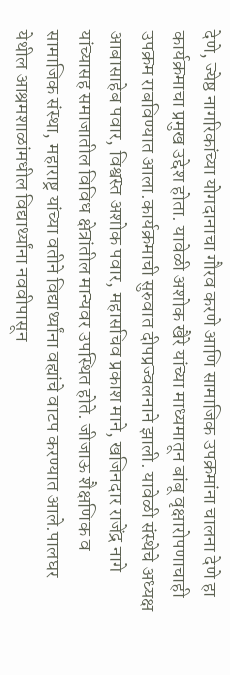देणे, ज्येष्ठ नागरिकांच्या योगदानाचा गौरव करणे आणि सामाजिक उपक्रमांना चालना देणे हा कार्यक्रमाचा प्रमुख उद्देश होता. यावेळी अशोक खैरे यांच्या माध्यमातून बांबू वृक्षारोपणाचाही उपक्रम राबविण्यात आला.कार्यक्रमाची सुरुवात दीपप्रज्वलनाने झाली. यावेळी संस्थेचे अध्यक्ष आबासाहेब पवार, विश्वस्त अशोक पवार, महासचिव प्रकाश माने, खजिनदार राजेंद्र नागे यांच्यासह समाजातील विविध क्षेत्रांतील मान्यवर उपस्थित होते. जीजाऊ शैक्षणिक व सामाजिक संस्था, महाराष्ट्र यांच्या वतीने विद्यार्थ्यांना वह्यांचे वाटप करण्यात आले.पालघर येथील आश्रमशाळांमधील विद्यार्थ्यांना नववीपासून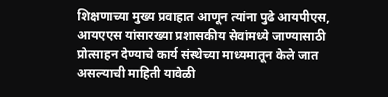शिक्षणाच्या मुख्य प्रवाहात आणून त्यांना पुढे आयपीएस, आयएएस यांसारख्या प्रशासकीय सेवांमध्ये जाण्यासाठी प्रोत्साहन देण्याचे कार्य संस्थेच्या माध्यमातून केले जात असल्याची माहिती यावेळी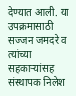देण्यात आली. या उपक्रमासाठी सज्जन जमदरे व त्यांच्या सहकाऱ्यांसह संस्थापक निलेश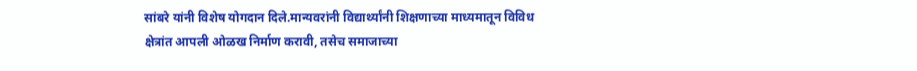सांबरे यांनी विशेष योगदान दिले.मान्यवरांनी विद्यार्थ्यांनी शिक्षणाच्या माध्यमातून विविध क्षेत्रांत आपली ओळख निर्माण करावी, तसेच समाजाच्या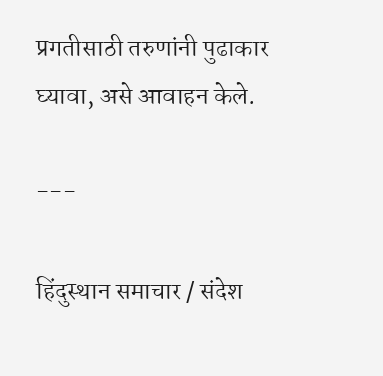प्रगतीसाठी तरुणांनी पुढाकार घ्यावा, असे आवाहन केले.

---

हिंदुस्थान समाचार / संदेश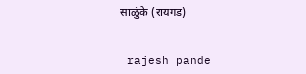साळुंके (रायगड)


 rajesh pande